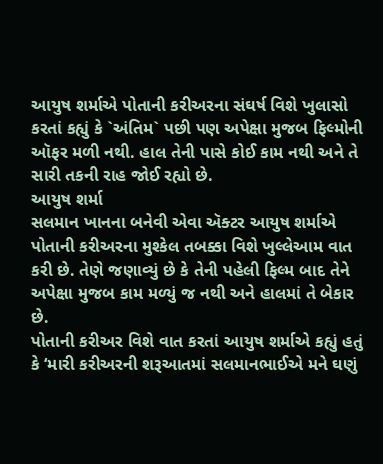આયુષ શર્માએ પોતાની કરીઅરના સંઘર્ષ વિશે ખુલાસો કરતાં કહ્યું કે `અંતિમ` પછી પણ અપેક્ષા મુજબ ફિલ્મોની ઑફર મળી નથી. હાલ તેની પાસે કોઈ કામ નથી અને તે સારી તકની રાહ જોઈ રહ્યો છે.
આયુષ શર્મા
સલમાન ખાનના બનેવી એવા ઍક્ટર આયુષ શર્માએ પોતાની કરીઅરના મુશ્કેલ તબક્કા વિશે ખુલ્લેઆમ વાત કરી છે. તેણે જણાવ્યું છે કે તેની પહેલી ફિલ્મ બાદ તેને અપેક્ષા મુજબ કામ મળ્યું જ નથી અને હાલમાં તે બેકાર છે.
પોતાની કરીઅર વિશે વાત કરતાં આયુષ શર્માએ કહ્યું હતું કે ‘મારી કરીઅરની શરૂઆતમાં સલમાનભાઈએ મને ઘણું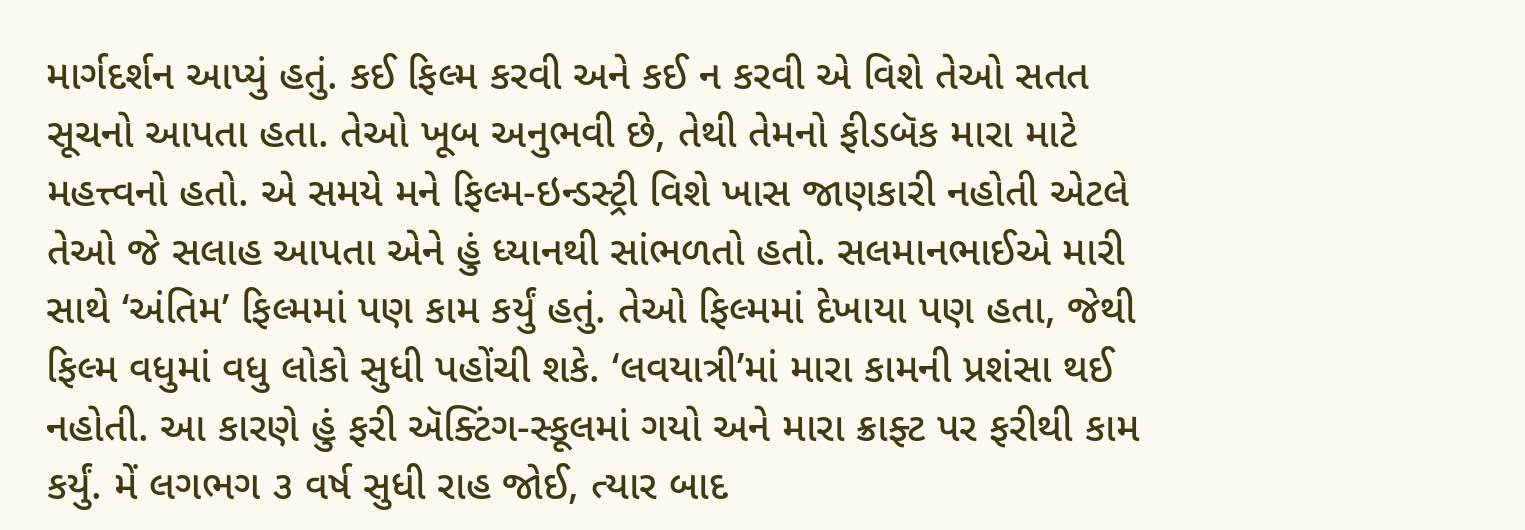માર્ગદર્શન આપ્યું હતું. કઈ ફિલ્મ કરવી અને કઈ ન કરવી એ વિશે તેઓ સતત સૂચનો આપતા હતા. તેઓ ખૂબ અનુભવી છે, તેથી તેમનો ફીડબૅક મારા માટે મહત્ત્વનો હતો. એ સમયે મને ફિલ્મ-ઇન્ડસ્ટ્રી વિશે ખાસ જાણકારી નહોતી એટલે તેઓ જે સલાહ આપતા એને હું ધ્યાનથી સાંભળતો હતો. સલમાનભાઈએ મારી સાથે ‘અંતિમ’ ફિલ્મમાં પણ કામ કર્યું હતું. તેઓ ફિલ્મમાં દેખાયા પણ હતા, જેથી ફિલ્મ વધુમાં વધુ લોકો સુધી પહોંચી શકે. ‘લવયાત્રી’માં મારા કામની પ્રશંસા થઈ નહોતી. આ કારણે હું ફરી ઍક્ટિંગ-સ્કૂલમાં ગયો અને મારા ક્રાફ્ટ પર ફરીથી કામ કર્યું. મેં લગભગ ૩ વર્ષ સુધી રાહ જોઈ, ત્યાર બાદ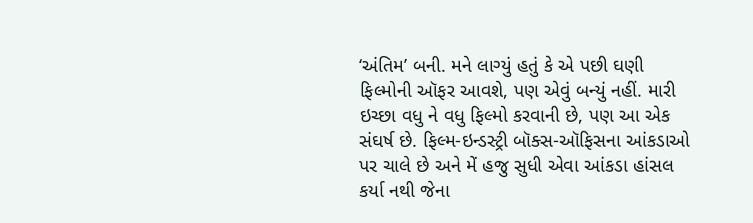‘અંતિમ’ બની. મને લાગ્યું હતું કે એ પછી ઘણી ફિલ્મોની ઑફર આવશે, પણ એવું બન્યું નહીં. મારી ઇચ્છા વધુ ને વધુ ફિલ્મો કરવાની છે, પણ આ એક સંઘર્ષ છે. ફિલ્મ-ઇન્ડસ્ટ્રી બૉક્સ-ઑફિસના આંકડાઓ પર ચાલે છે અને મેં હજુ સુધી એવા આંકડા હાંસલ કર્યા નથી જેના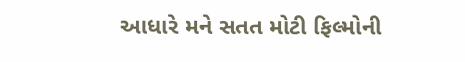આધારે મને સતત મોટી ફિલ્મોની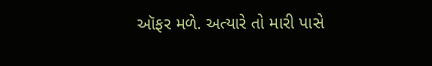ઑફર મળે. અત્યારે તો મારી પાસે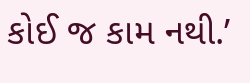કોઈ જ કામ નથી.’